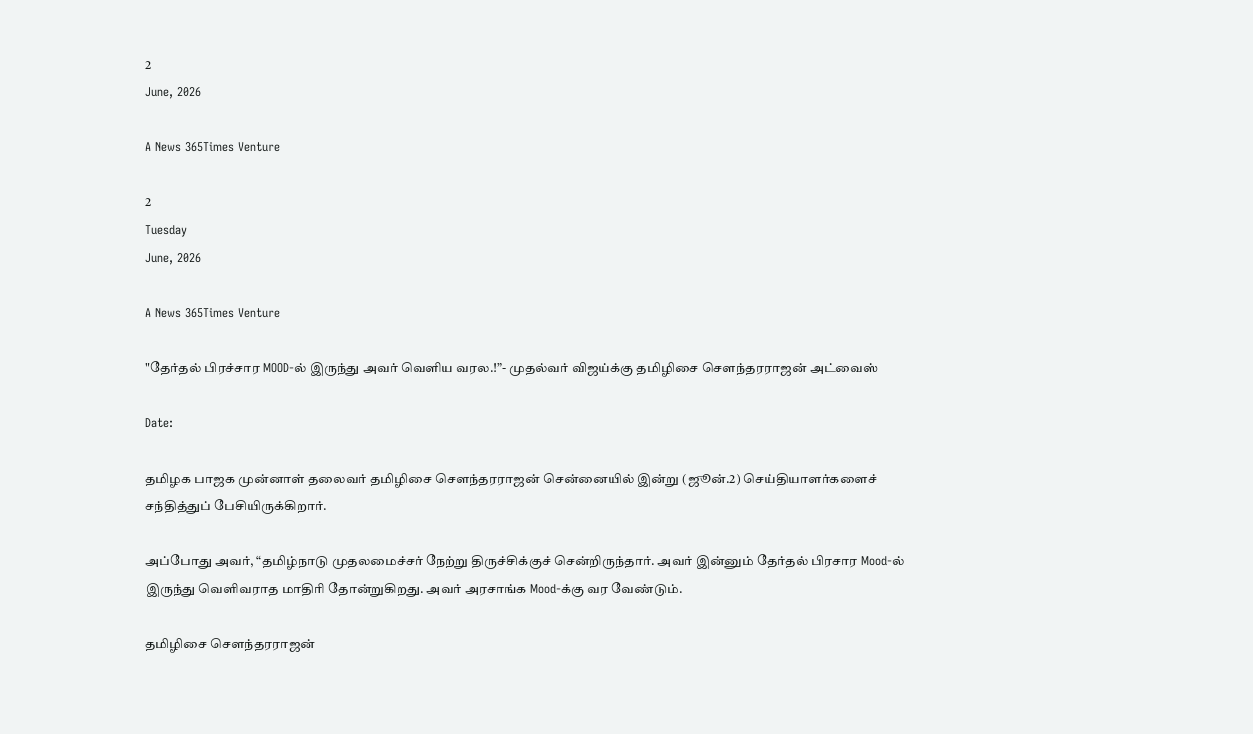2
June, 2026

A News 365Times Venture

2
Tuesday
June, 2026

A News 365Times Venture

"தேர்தல் பிரச்சார MOOD-ல் இருந்து அவர் வெளிய வரல.!”- முதல்வர் விஜய்க்கு தமிழிசை சௌந்தரராஜன் அட்வைஸ்

Date:

தமிழக பாஜக முன்னாள் தலைவர் தமிழிசை செளந்தரராஜன் சென்னையில் இன்று (ஜூன்.2) செய்தியாளர்களைச் சந்தித்துப் பேசியிருக்கிறார்.

அப்போது அவர், “தமிழ்நாடு முதலமைச்சர் நேற்று திருச்சிக்குச் சென்றிருந்தார். அவர் இன்னும் தேர்தல் பிரசார Mood-ல் இருந்து வெளிவராத மாதிரி தோன்றுகிறது. அவர் அரசாங்க Mood-க்கு வர வேண்டும்.

தமிழிசை சௌந்தரராஜன்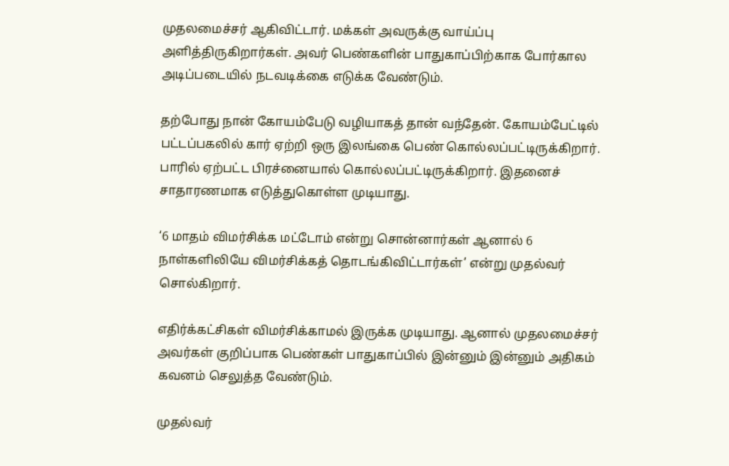முதலமைச்சர் ஆகிவிட்டார். மக்கள் அவருக்கு வாய்ப்பு அளித்திருகிறார்கள். அவர் பெண்களின் பாதுகாப்பிற்காக போர்கால அடிப்படையில் நடவடிக்கை எடுக்க வேண்டும்.

தற்போது நான் கோயம்பேடு வழியாகத் தான் வந்தேன். கோயம்பேட்டில் பட்டப்பகலில் கார் ஏற்றி ஒரு இலங்கை பெண் கொல்லப்பட்டிருக்கிறார். பாரில் ஏற்பட்ட பிரச்னையால் கொல்லப்பட்டிருக்கிறார். இதனைச் சாதாரணமாக எடுத்துகொள்ள முடியாது.

‘6 மாதம் விமர்சிக்க மட்டோம் என்று சொன்னார்கள் ஆனால் 6 நாள்களிலியே விமர்சிக்கத் தொடங்கிவிட்டார்கள்’ என்று முதல்வர் சொல்கிறார்.

எதிர்க்கட்சிகள் விமர்சிக்காமல் இருக்க முடியாது. ஆனால் முதலமைச்சர் அவர்கள் குறிப்பாக பெண்கள் பாதுகாப்பில் இன்னும் இன்னும் அதிகம் கவனம் செலுத்த வேண்டும்.

முதல்வர்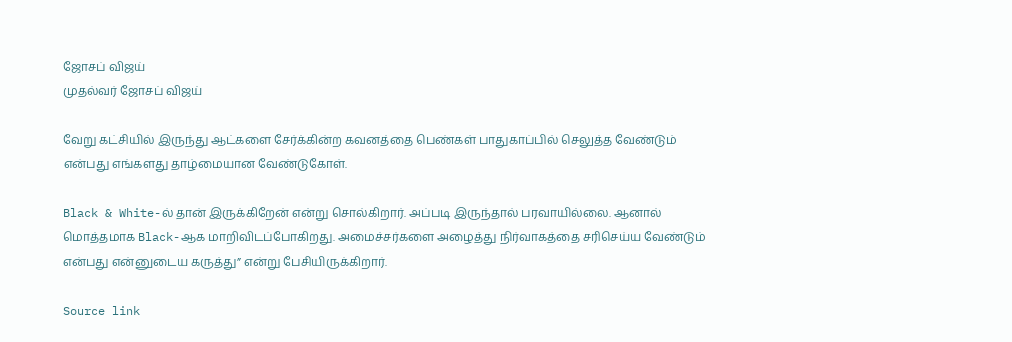ஜோசப் விஜய்
முதல்வர் ஜோசப் விஜய்

வேறு கட்சியில் இருந்து ஆட்களை சேர்க்கின்ற கவனத்தை பெண்கள் பாதுகாப்பில் செலுத்த வேண்டும் என்பது எங்களது தாழ்மையான வேண்டுகோள்.

Black & White-ல் தான் இருக்கிறேன் என்று சொல்கிறார். அப்படி இருந்தால் பரவாயில்லை. ஆனால் மொத்தமாக Black-ஆக மாறிவிடப்போகிறது. அமைச்சர்களை அழைத்து நிர்வாகத்தை சரிசெய்ய வேண்டும் என்பது என்னுடைய கருத்து” என்று பேசியிருக்கிறார்.

Source link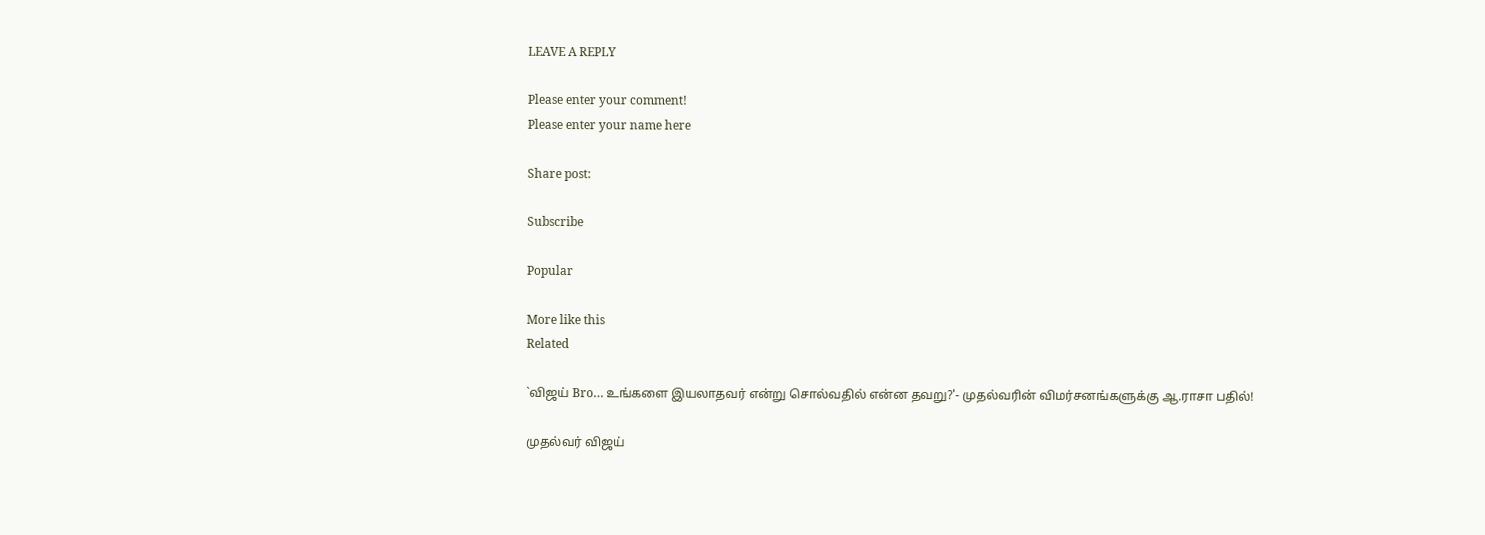LEAVE A REPLY

Please enter your comment!
Please enter your name here

Share post:

Subscribe

Popular

More like this
Related

`விஜய் Bro… உங்களை இயலாதவர் என்று சொல்வதில் என்ன தவறு?'- முதல்வரின் விமர்சனங்களுக்கு ஆ.ராசா பதில்!

முதல்வர் விஜய்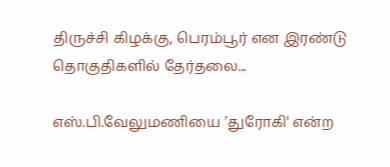திருச்சி கிழக்கு, பெரம்பூர் என இரண்டு தொகுதிகளில் தேர்தலை...

எஸ்.பி.வேலுமணியை ’துரோகி' என்ற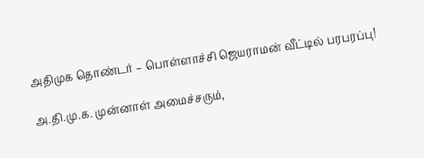அதிமுக தொண்டர் – பொள்ளாச்சி ஜெயராமன் வீட்டில் பரபரப்பு!

அ.தி.மு.க. முன்னாள் அமைச்சரும்,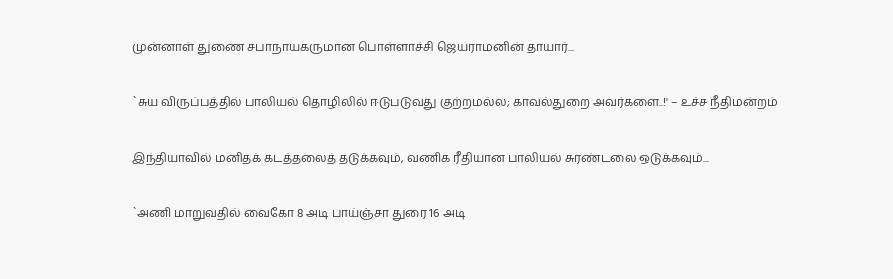முன்னாள் துணை சபாநாயகருமான பொள்ளாச்சி ஜெயராமனின் தாயார்...

`சுய விருப்பத்தில் பாலியல் தொழிலில் ஈடுபடுவது குற்றமல்ல; காவல்துறை அவர்களை..!' – உச்ச நீதிமன்றம்

இந்தியாவில் மனிதக் கடத்தலைத் தடுக்கவும், வணிக ரீதியான பாலியல் சுரண்டலை ஒடுக்கவும்...

`அணி மாறுவதில் வைகோ 8 அடி பாய்ஞ்சா துரை 16 அடி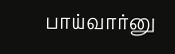பாய்வார்னு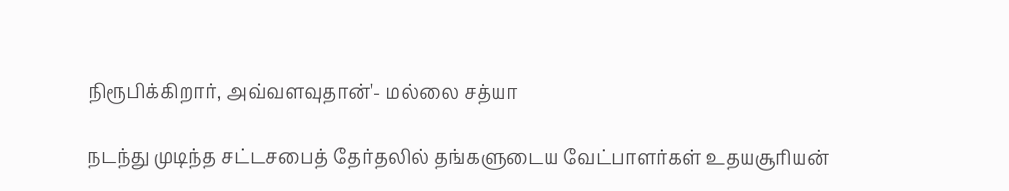நிரூபிக்கிறார், அவ்வளவுதான்'- மல்லை சத்யா

நடந்து முடிந்த சட்டசபைத் தேர்தலில் தங்களுடைய வேட்பாளர்கள் உதயசூரியன்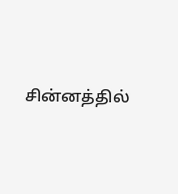சின்னத்தில்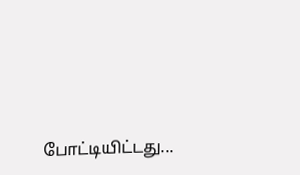போட்டியிட்டது...